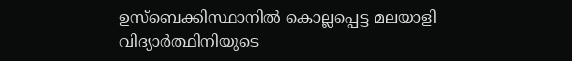ഉസ്‌ബെക്കിസ്ഥാനില്‍ കൊല്ലപ്പെട്ട മലയാളി വിദ്യാര്‍ത്ഥിനിയുടെ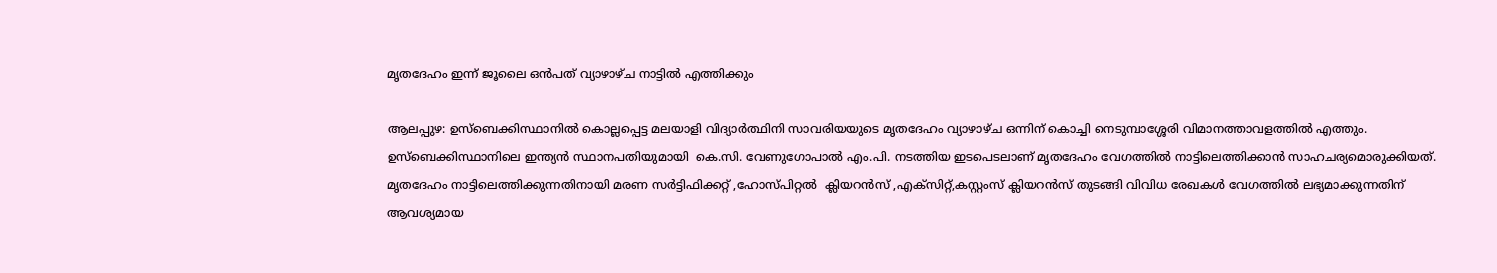മൃതദേഹം ഇന്ന് ജൂലൈ ഒൻപത് വ്യാഴാഴ്ച നാട്ടിൽ എത്തിക്കും

ആലപ്പുഴ: ഉസ്‌ബെക്കിസ്ഥാനില്‍ കൊല്ലപ്പെട്ട മലയാളി വിദ്യാര്‍ത്ഥിനി സാവരിയയുടെ മൃതദേഹം വ്യാഴാഴ്ച ഒന്നിന് കൊച്ചി നെടുമ്പാശ്ശേരി വിമാനത്താവളത്തിൽ എത്തും. ഉസ്‌ബെക്കിസ്ഥാനിലെ ഇന്ത്യൻ സ്ഥാനപതിയുമായി  കെ.സി. വേണുഗോപാല്‍ എം.പി. നടത്തിയ ഇടപെടലാണ് മൃതദേഹം വേഗത്തിൽ നാട്ടിലെത്തിക്കാൻ സാഹചര്യമൊരുക്കിയത്. മൃതദേഹം നാട്ടിലെത്തിക്കുന്നതിനായി മരണ സർട്ടിഫിക്കറ്റ് ,ഹോസ്പിറ്റൽ  ക്ലിയറൻസ് ,എക്‌സിറ്റ്,കസ്റ്റംസ് ക്ലിയറൻസ് തുടങ്ങി വിവിധ രേഖകൾ വേഗത്തിൽ ലഭ്യമാക്കുന്നതിന് ആവശ്യമായ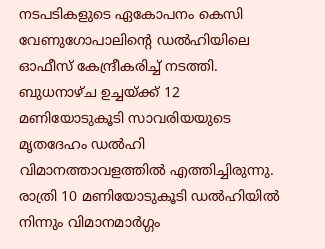നടപടികളുടെ ഏകോപനം കെസി വേണുഗോപാലിൻ്റെ ഡൽഹിയിലെ ഓഫീസ് കേന്ദ്രീകരിച്ച് നടത്തി. ബുധനാഴ്ച ഉച്ചയ്ക്ക് 12 മണിയോടുകൂടി സാവരിയയുടെ മൃതദേഹം ഡൽഹി വിമാനത്താവളത്തിൽ എത്തിച്ചിരുന്നു. രാത്രി 10 മണിയോടുകൂടി ഡൽഹിയിൽ നിന്നും വിമാനമാർഗ്ഗം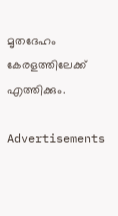മൃതദേഹം കേരളത്തിലേക്ക് എത്തിക്കും.

Advertisements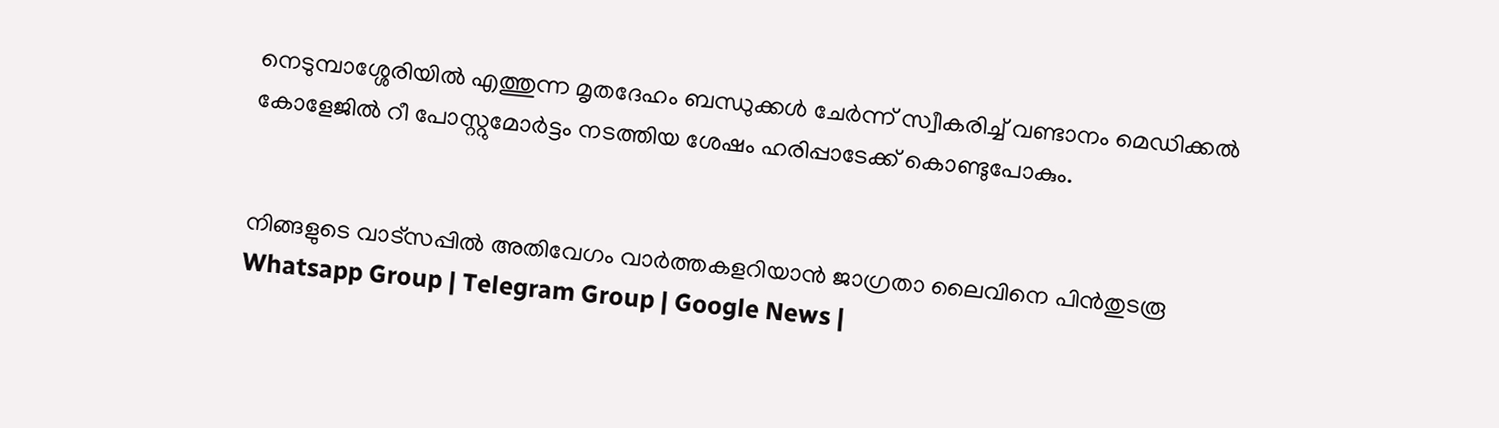നെടുമ്പാശ്ശേരിയിൽ എത്തുന്ന മൃതദേഹം ബന്ധുക്കൾ ചേർന്ന് സ്വീകരിച്ച് വണ്ടാനം മെഡിക്കൽ കോളേജിൽ റീ പോസ്റ്റുമോർട്ടം നടത്തിയ ശേഷം ഹരിപ്പാടേക്ക് കൊണ്ടുപോകും.


നിങ്ങളുടെ വാട്സപ്പിൽ അതിവേഗം വാർത്തകളറിയാൻ ജാഗ്രതാ ലൈവിനെ പിൻതുടരൂ Whatsapp Group | Telegram Group | Google News |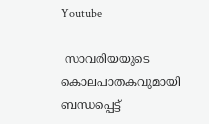Youtube

 സാവരിയയുടെ കൊലപാതകവുമായി ബന്ധപ്പെട്ട്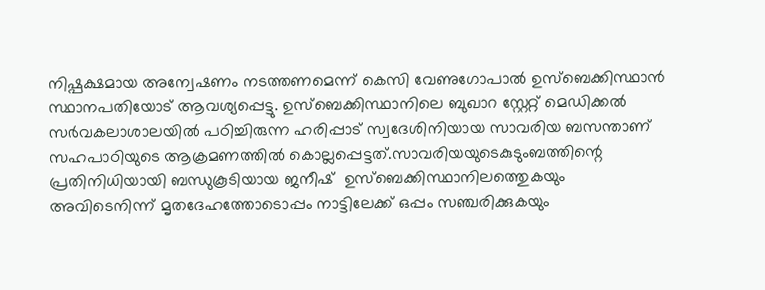നിഷ്പക്ഷമായ അന്വേഷണം നടത്തണമെന്ന് കെസി വേണുഗോപാൽ ഉസ്‌ബെക്കിസ്ഥാൻ സ്ഥാനപതിയോട് ആവശ്യപ്പെട്ടു. ഉസ്‌ബെക്കിസ്ഥാനിലെ ബുഖാറ സ്റ്റേറ്റ് മെഡിക്കല്‍ സര്‍വകലാശാലയില്‍ പഠിച്ചിരുന്ന ഹരിപ്പാട് സ്വദേശിനിയായ സാവരിയ ബസന്താണ്  സഹപാഠിയുടെ ആക്രമണത്തില്‍ കൊല്ലപ്പെട്ടത്.സാവരിയയുടെകുടുംബത്തിന്റെ പ്രതിനിധിയായി ബന്ധുകൂടിയായ ജനീഷ്  ഉസ്‌ബെക്കിസ്ഥാനിലത്തെുകയും അവിടെനിന്ന് മൃതദേഹത്തോടൊപ്പം നാട്ടിലേക്ക് ഒപ്പം സഞ്ചരിക്കുകയും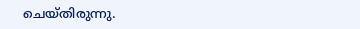ചെയ്തിരുന്നു.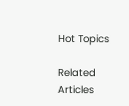Hot Topics

Related Articles